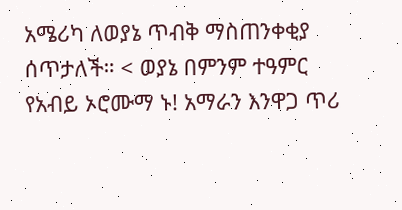አሜሪካ ለወያኔ ጥብቅ ማስጠንቀቂያ ሰጥታለች። < ወያኔ በምንም ተዓምር የአብይ ኦሮሙማ ኑ! አማራን እንዋጋ ጥሪ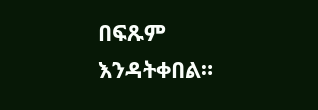በፍጹም እንዳትቀበል።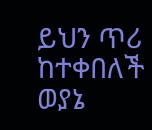ይህን ጥሪ ከተቀበለች ወያኔ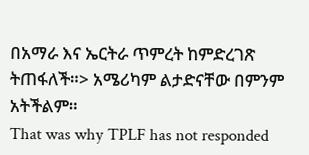በአማራ እና ኤርትራ ጥምረት ከምድረገጽ ትጠፋለች።> አሜሪካም ልታድናቸው በምንም አትችልም።
That was why TPLF has not responded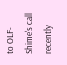to OLF-Shime's call recently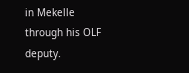in Mekelle through his OLF deputy.